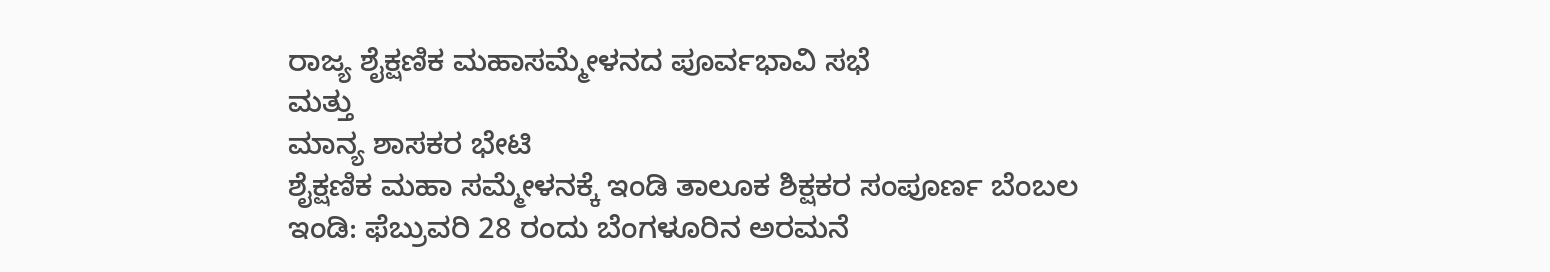ರಾಜ್ಯ ಶೈಕ್ಷಣಿಕ ಮಹಾಸಮ್ಮೇಳನದ ಪೂರ್ವಭಾವಿ ಸಭೆ
ಮತ್ತು
ಮಾನ್ಯ ಶಾಸಕರ ಭೇಟಿ
ಶೈಕ್ಷಣಿಕ ಮಹಾ ಸಮ್ಮೇಳನಕ್ಕೆ ಇಂಡಿ ತಾಲೂಕ ಶಿಕ್ಷಕರ ಸಂಪೂರ್ಣ ಬೆಂಬಲ
ಇಂಡಿ: ಫೆಬ್ರುವರಿ 28 ರಂದು ಬೆಂಗಳೂರಿನ ಅರಮನೆ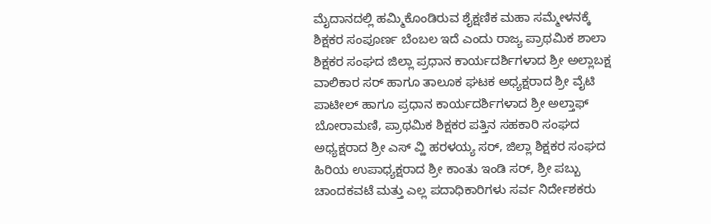ಮೈದಾನದಲ್ಲಿ ಹಮ್ಮಿಕೊಂಡಿರುವ ಶೈಕ್ಷಣಿಕ ಮಹಾ ಸಮ್ಮೇಳನಕ್ಕೆ ಶಿಕ್ಷಕರ ಸಂಪೂರ್ಣ ಬೆಂಬಲ ಇದೆ ಎಂದು ರಾಜ್ಯ ಪ್ರಾಥಮಿಕ ಶಾಲಾ ಶಿಕ್ಷಕರ ಸಂಘದ ಜಿಲ್ಲಾ ಪ್ರಧಾನ ಕಾರ್ಯದರ್ಶಿಗಳಾದ ಶ್ರೀ ಅಲ್ಲಾಬಕ್ಷ ವಾಲಿಕಾರ ಸರ್ ಹಾಗೂ ತಾಲೂಕ ಘಟಕ ಅಧ್ಯಕ್ಷರಾದ ಶ್ರೀ ವೈಟಿ ಪಾಟೀಲ್ ಹಾಗೂ ಪ್ರಧಾನ ಕಾರ್ಯದರ್ಶಿಗಳಾದ ಶ್ರೀ ಅಲ್ತಾಫ್ ಬೋರಾಮಣಿ, ಪ್ರಾಥಮಿಕ ಶಿಕ್ಷಕರ ಪತ್ತಿನ ಸಹಕಾರಿ ಸಂಘದ ಅಧ್ಯಕ್ಷರಾದ ಶ್ರೀ ಎಸ್ ವ್ಹಿ ಹರಳಯ್ಯ ಸರ್, ಜಿಲ್ಲಾ ಶಿಕ್ಷಕರ ಸಂಘದ ಹಿರಿಯ ಉಪಾಧ್ಯಕ್ಷರಾದ ಶ್ರೀ ಕಾಂತು ಇಂಡಿ ಸರ್, ಶ್ರೀ ಪಬ್ಬು ಚಾಂದಕವಟೆ ಮತ್ತು ಎಲ್ಲ ಪದಾಧಿಕಾರಿಗಳು ಸರ್ವ ನಿರ್ದೇಶಕರು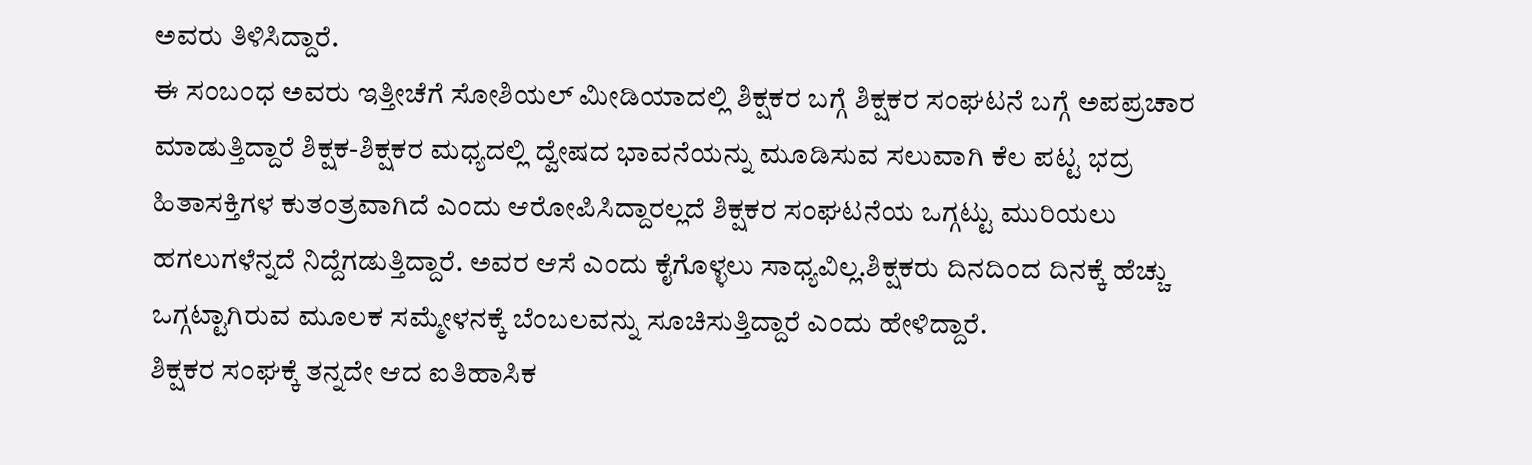ಅವರು ತಿಳಿಸಿದ್ದಾರೆ.
ಈ ಸಂಬಂಧ ಅವರು ಇತ್ತೀಚೆಗೆ ಸೋಶಿಯಲ್ ಮೀಡಿಯಾದಲ್ಲಿ ಶಿಕ್ಷಕರ ಬಗ್ಗೆ ಶಿಕ್ಷಕರ ಸಂಘಟನೆ ಬಗ್ಗೆ ಅಪಪ್ರಚಾರ ಮಾಡುತ್ತಿದ್ದಾರೆ ಶಿಕ್ಷಕ-ಶಿಕ್ಷಕರ ಮಧ್ಯದಲ್ಲಿ ದ್ವೇಷದ ಭಾವನೆಯನ್ನು ಮೂಡಿಸುವ ಸಲುವಾಗಿ ಕೆಲ ಪಟ್ಟ ಭದ್ರ ಹಿತಾಸಕ್ತಿಗಳ ಕುತಂತ್ರವಾಗಿದೆ ಎಂದು ಆರೋಪಿಸಿದ್ದಾರಲ್ಲದೆ ಶಿಕ್ಷಕರ ಸಂಘಟನೆಯ ಒಗ್ಗಟ್ಟು ಮುರಿಯಲು ಹಗಲುಗಳೆನ್ನದೆ ನಿದ್ದೆಗಡುತ್ತಿದ್ದಾರೆ. ಅವರ ಆಸೆ ಎಂದು ಕೈಗೊಳ್ಳಲು ಸಾಧ್ಯವಿಲ್ಲ.ಶಿಕ್ಷಕರು ದಿನದಿಂದ ದಿನಕ್ಕೆ ಹೆಚ್ಚು ಒಗ್ಗಟ್ಟಾಗಿರುವ ಮೂಲಕ ಸಮ್ಮೇಳನಕ್ಕೆ ಬೆಂಬಲವನ್ನು ಸೂಚಿಸುತ್ತಿದ್ದಾರೆ ಎಂದು ಹೇಳಿದ್ದಾರೆ.
ಶಿಕ್ಷಕರ ಸಂಘಕ್ಕೆ ತನ್ನದೇ ಆದ ಐತಿಹಾಸಿಕ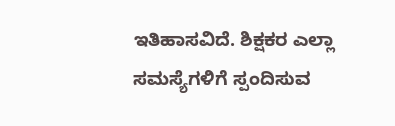ಇತಿಹಾಸವಿದೆ. ಶಿಕ್ಷಕರ ಎಲ್ಲಾ ಸಮಸ್ಯೆಗಳಿಗೆ ಸ್ಪಂದಿಸುವ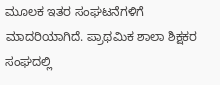ಮೂಲಕ ಇತರ ಸಂಘಟನೆಗಳಿಗೆ ಮಾದರಿಯಾಗಿದೆ. ಪ್ರಾಥಮಿಕ ಶಾಲಾ ಶಿಕ್ಷಕರ ಸಂಘದಲ್ಲಿ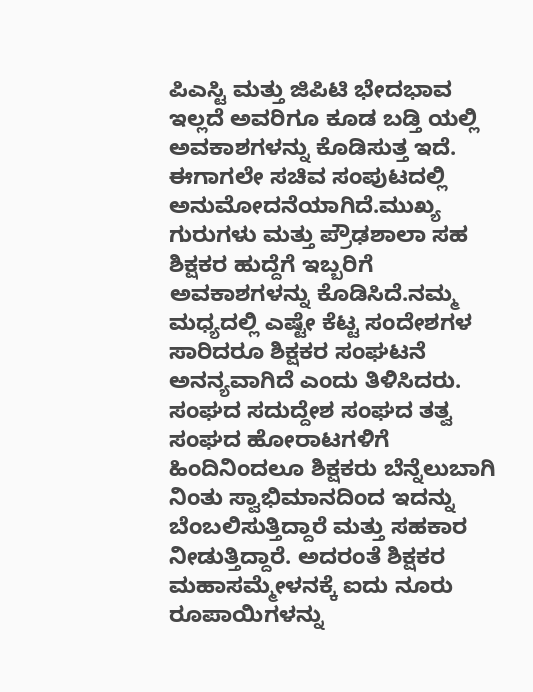ಪಿಎಸ್ಟಿ ಮತ್ತು ಜಿಪಿಟಿ ಭೇದಭಾವ ಇಲ್ಲದೆ ಅವರಿಗೂ ಕೂಡ ಬಡ್ತಿ ಯಲ್ಲಿ ಅವಕಾಶಗಳನ್ನು ಕೊಡಿಸುತ್ತ ಇದೆ. ಈಗಾಗಲೇ ಸಚಿವ ಸಂಪುಟದಲ್ಲಿ ಅನುಮೋದನೆಯಾಗಿದೆ.ಮುಖ್ಯ ಗುರುಗಳು ಮತ್ತು ಪ್ರೌಢಶಾಲಾ ಸಹ ಶಿಕ್ಷಕರ ಹುದ್ದೆಗೆ ಇಬ್ಬರಿಗೆ ಅವಕಾಶಗಳನ್ನು ಕೊಡಿಸಿದೆ.ನಮ್ಮ ಮಧ್ಯದಲ್ಲಿ ಎಷ್ಟೇ ಕೆಟ್ಟ ಸಂದೇಶಗಳ ಸಾರಿದರೂ ಶಿಕ್ಷಕರ ಸಂಘಟನೆ ಅನನ್ಯವಾಗಿದೆ ಎಂದು ತಿಳಿಸಿದರು.
ಸಂಘದ ಸದುದ್ದೇಶ ಸಂಘದ ತತ್ವ ಸಂಘದ ಹೋರಾಟಗಳಿಗೆ ಹಿಂದಿನಿಂದಲೂ ಶಿಕ್ಷಕರು ಬೆನ್ನೆಲುಬಾಗಿ ನಿಂತು ಸ್ವಾಭಿಮಾನದಿಂದ ಇದನ್ನು ಬೆಂಬಲಿಸುತ್ತಿದ್ದಾರೆ ಮತ್ತು ಸಹಕಾರ ನೀಡುತ್ತಿದ್ದಾರೆ. ಅದರಂತೆ ಶಿಕ್ಷಕರ ಮಹಾಸಮ್ಮೇಳನಕ್ಕೆ ಐದು ನೂರು ರೂಪಾಯಿಗಳನ್ನು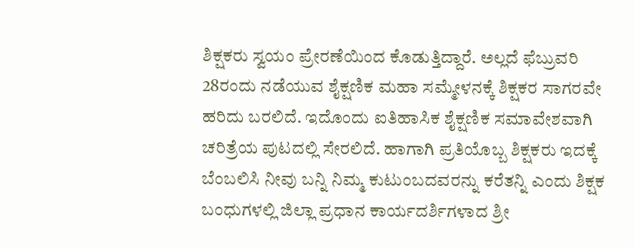ಶಿಕ್ಷಕರು ಸ್ವಯಂ ಪ್ರೇರಣೆಯಿಂದ ಕೊಡುತ್ತಿದ್ದಾರೆ. ಅಲ್ಲದೆ ಫೆಬ್ರುವರಿ 28ರಂದು ನಡೆಯುವ ಶೈಕ್ಷಣಿಕ ಮಹಾ ಸಮ್ಮೇಳನಕ್ಕೆ ಶಿಕ್ಷಕರ ಸಾಗರವೇ ಹರಿದು ಬರಲಿದೆ. ಇದೊಂದು ಐತಿಹಾಸಿಕ ಶೈಕ್ಷಣಿಕ ಸಮಾವೇಶವಾಗಿ ಚರಿತ್ರೆಯ ಪುಟದಲ್ಲಿ ಸೇರಲಿದೆ. ಹಾಗಾಗಿ ಪ್ರತಿಯೊಬ್ಬ ಶಿಕ್ಷಕರು ಇದಕ್ಕೆ ಬೆಂಬಲಿಸಿ ನೀವು ಬನ್ನಿ ನಿಮ್ಮ ಕುಟುಂಬದವರನ್ನು ಕರೆತನ್ನಿ ಎಂದು ಶಿಕ್ಷಕ ಬಂಧುಗಳಲ್ಲಿ ಜಿಲ್ಲಾ ಪ್ರಧಾನ ಕಾರ್ಯದರ್ಶಿಗಳಾದ ಶ್ರೀ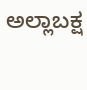ಅಲ್ಲಾಬಕ್ಷ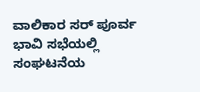ವಾಲಿಕಾರ ಸರ್ ಪೂರ್ವ ಭಾವಿ ಸಭೆಯಲ್ಲಿ ಸಂಘಟನೆಯ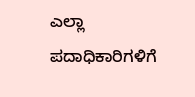ಎಲ್ಲಾ ಪದಾಧಿಕಾರಿಗಳಿಗೆ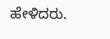ಹೇಳಿದರು.